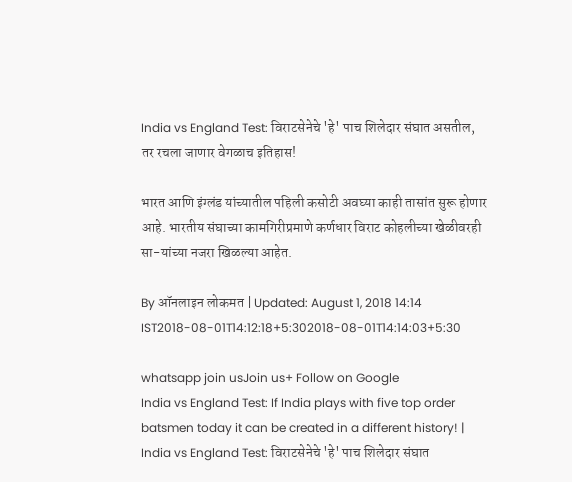India vs England Test: विराटसेनेचे 'हे' पाच शिलेदार संघात असतील, तर रचला जाणार वेगळाच इतिहास!

भारत आणि इंग्लंड यांच्यातील पहिली कसोटी अवघ्या काही तासांत सुरू होणार आहे. भारतीय संघाच्या कामगिरीप्रमाणे कर्णधार विराट कोहलीच्या खेळीवरही सा-यांच्या नजरा खिळल्या आहेत.

By ऑनलाइन लोकमत | Updated: August 1, 2018 14:14 IST2018-08-01T14:12:18+5:302018-08-01T14:14:03+5:30

whatsapp join usJoin us+ Follow on Google
India vs England Test: If India plays with five top order batsmen today it can be created in a different history! | India vs England Test: विराटसेनेचे 'हे' पाच शिलेदार संघात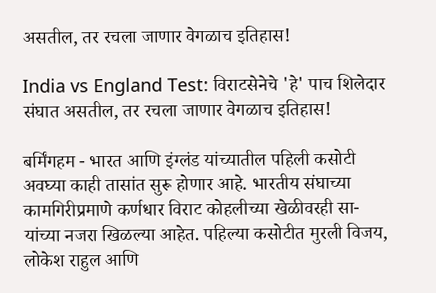असतील, तर रचला जाणार वेगळाच इतिहास!

India vs England Test: विराटसेनेचे 'हे' पाच शिलेदार संघात असतील, तर रचला जाणार वेगळाच इतिहास!

बर्मिंगहम - भारत आणि इंग्लंड यांच्यातील पहिली कसोटी अवघ्या काही तासांत सुरू होणार आहे. भारतीय संघाच्या कामगिरीप्रमाणे कर्णधार विराट कोहलीच्या खेळीवरही सा-यांच्या नजरा खिळल्या आहेत. पहिल्या कसोटीत मुरली विजय, लोकेश राहुल आणि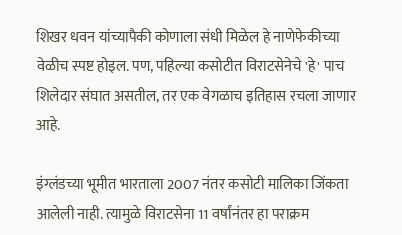शिखर धवन यांच्यापैकी कोणाला संधी मिळेल हे नाणेफेकीच्या वेळीच स्पष्ट होइल. पण, पहिल्या कसोटीत विराटसेनेचे 'हे' पाच शिलेदार संघात असतील, तर एक वेगळाच इतिहास रचला जाणार आहे.

इंग्लंडच्या भूमीत भारताला 2007 नंतर कसोटी मालिका जिंकता आलेली नाही. त्यामुळे विराटसेना 11 वर्षांनंतर हा पराक्रम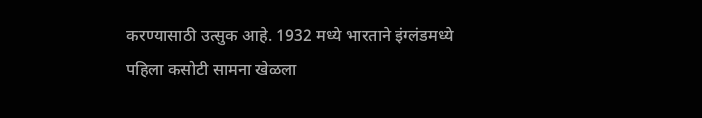करण्यासाठी उत्सुक आहे. 1932 मध्ये भारताने इंग्लंडमध्ये पहिला कसोटी सामना खेळला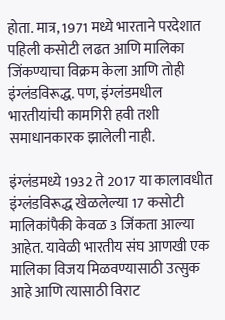होता. मात्र, 1971 मध्ये भारताने परदेशात पहिली कसोटी लढत आणि मालिका जिंकण्याचा विक्रम केला आणि तोही इंग्लंडविरूद्ध. पण, इंग्लंडमधील भारतीयांची कामगिरी हवी तशी समाधानकारक झालेली नाही.

इंग्लंडमध्ये 1932 ते 2017 या कालावधीत इंग्लंडविरूद्ध खेळलेल्या 17 कसोटी मालिकांपैकी केवळ 3 जिंकता आल्या आहेत. यावेळी भारतीय संघ आणखी एक मालिका विजय मिळवण्यासाठी उत्सुक आहे आणि त्यासाठी विराट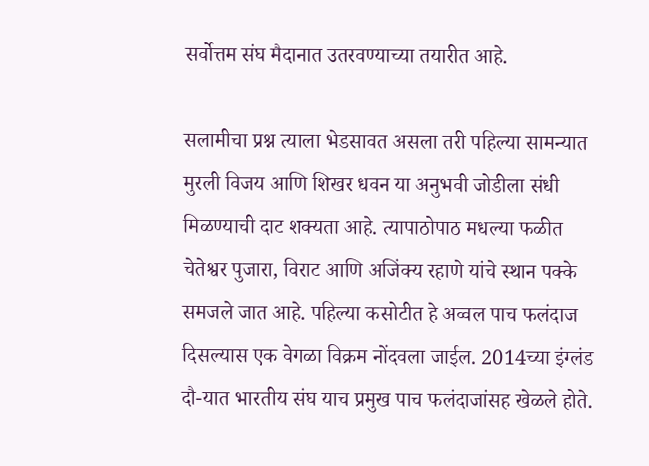सर्वोत्तम संघ मैदानात उतरवण्याच्या तयारीत आहे.

सलामीचा प्रश्न त्याला भेडसावत असला तरी पहिल्या सामन्यात मुरली विजय आणि शिखर धवन या अनुभवी जोडीला संधी मिळण्याची दाट शक्यता आहे. त्यापाठोपाठ मधल्या फळीत चेतेश्वर पुजारा, विराट आणि अजिंक्य रहाणे यांचे स्थान पक्के समजले जात आहे. पहिल्या कसोटीत हे अव्वल पाच फलंदाज दिसल्यास एक वेगळा विक्रम नोंदवला जाईल. 2014च्या इंग्लंड दौ-यात भारतीय संघ याच प्रमुख पाच फलंदाजांसह खेळले होते.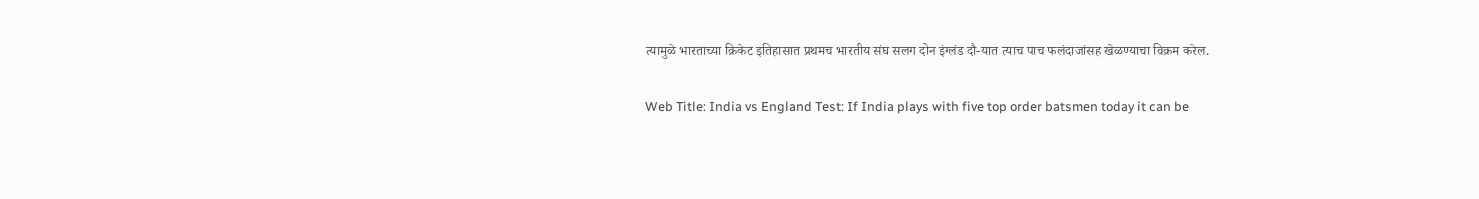त्यामुळे भारताच्या क्रिकेट इतिहासात प्रथमच भारतीय संघ सलग दोन इंग्लंड दौ-यात त्याच पाच फलंदाजांसह खेळण्याचा विक्रम करेल.

Web Title: India vs England Test: If India plays with five top order batsmen today it can be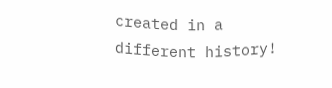created in a different history!